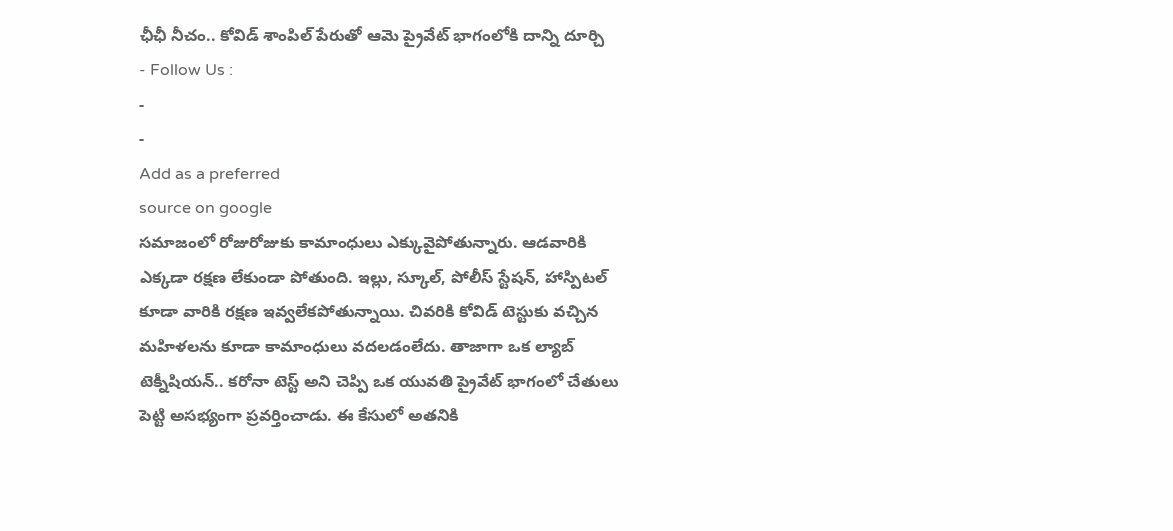ఛీఛీ నీచం.. కోవిడ్ శాంపిల్ పేరుతో ఆమె ప్రైవేట్ భాగంలోకి దాన్ని దూర్చి
- Follow Us :
-
-
Add as a preferred
source on google
సమాజంలో రోజురోజుకు కామాంధులు ఎక్కువైపోతున్నారు. ఆడవారికి ఎక్కడా రక్షణ లేకుండా పోతుంది. ఇల్లు, స్కూల్, పోలీస్ స్టేషన్, హాస్పిటల్ కూడా వారికి రక్షణ ఇవ్వలేకపోతున్నాయి. చివరికి కోవిడ్ టెస్టుకు వచ్చిన మహిళలను కూడా కామాంధులు వదలడంలేదు. తాజాగా ఒక ల్యాబ్ టెక్నీషియన్.. కరోనా టెస్ట్ అని చెప్పి ఒక యువతి ప్రైవేట్ భాగంలో చేతులు పెట్టి అసభ్యంగా ప్రవర్తించాడు. ఈ కేసులో అతనికి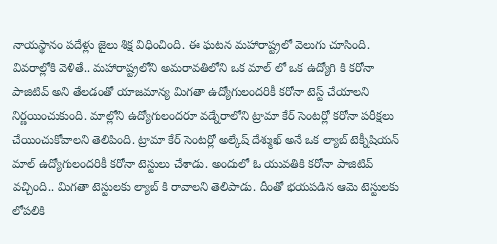నాయస్థానం పదేళ్లు జైలు శిక్ష విధించింది. ఈ ఘటన మహారాష్ట్రలో వెలుగు చూసింది.
వివరాల్లోకి వెళితే.. మహారాష్ట్రలోని అమరావతిలోని ఒక మాల్ లో ఒక ఉద్యోగి కి కరోనా పాజిటివ్ అని తేలడంతో యాజమాన్య మిగతా ఉద్యోగులందరికీ కరోనా టెస్ట్ చేయాలని నిర్ణయించుకుంది. మాల్లోని ఉద్యోగులందరూ వడ్నేరాలోని ట్రామా కేర్ సెంటర్లో కరోనా పరీక్షలు చేయించుకోవాలని తెలిపింది. ట్రామా కేర్ సెంటర్లో అల్కేష్ దేశ్ముఖ్ అనే ఒక ల్యాబ్ టెక్నీషియన్ మాల్ ఉద్యోగులందరికీ కరోనా టెస్టులు చేశాడు. అందులో ఓ యువతికి కరోనా పాజిటివ్ వచ్చింది.. మిగతా టెస్టులకు ల్యాబ్ కి రావాలని తెలిపాడు. దీంతో భయపడిన ఆమె టెస్టులకు లోపలికి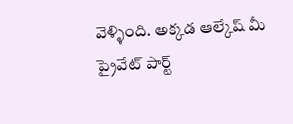వెళ్ళింది. అక్కడ ఆల్కేష్ మీ ప్రైవేట్ పార్ట్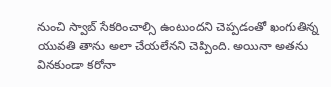నుంచి స్వాబ్ సేకరించాల్సి ఉంటుందని చెప్పడంతో ఖంగుతిన్న యువతి తాను అలా చేయలేనని చెప్పింది. అయినా అతను వినకుండా కరోనా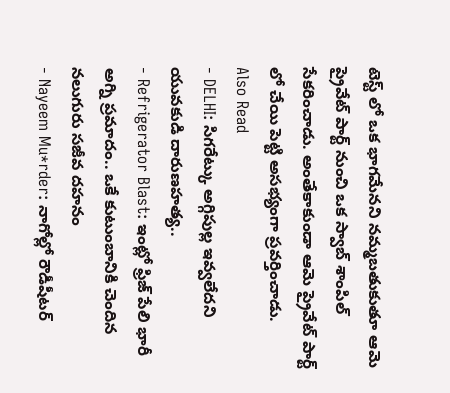టెస్ట్ లో ఒక భాగమేనని నమ్మబతుకుతూ ఆమె ప్రైవేట్ పార్ట్ నుంచి ఒక స్వాబ్ శాంపిల్ సేకరించాడు. అంతేకాకుండా ఆమె ప్రైవేట్ పార్ట్ లో చేయి పెట్టి అసభ్యంగా ప్రవర్తించాడు.
Also Read
- DELHI: సిగరేట్కు అగ్గిపుల్ల ఇవ్వలేదని యువకుడి దారుణహత్య..
- Refrigerator Blast: ఇంట్లో ఫ్రిజ్ పేలి భారీ అగ్ని ప్రమాదం.. ఒకే కుటుంబానికి చెందిన నలుగురు సజీవ దహనం
- Nayeem Mu*rder: నాగోల్లో రౌడీషీటర్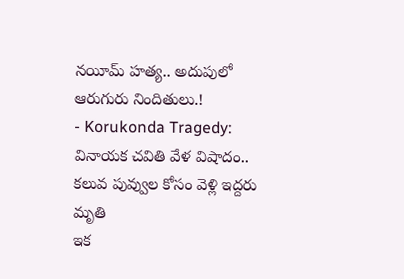నయీమ్ హత్య.. అదుపులో ఆరుగురు నిందితులు.!
- Korukonda Tragedy: వినాయక చవితి వేళ విషాదం.. కలువ పువ్వుల కోసం వెళ్లి ఇద్దరు మృతి
ఇక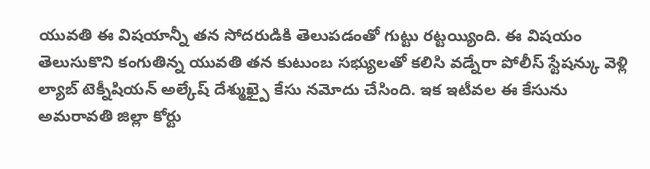యువతి ఈ విషయాన్నీ తన సోదరుడికి తెలుపడంతో గుట్టు రట్టయ్యింది. ఈ విషయం తెలుసుకొని కంగుతిన్న యువతి తన కుటుంబ సభ్యులతో కలిసి వడ్నేరా పోలీస్ స్టేషన్కు వెళ్లి ల్యాబ్ టెక్నీషియన్ అల్కేష్ దేశ్ముఖ్పై కేసు నమోదు చేసింది. ఇక ఇటీవల ఈ కేసును అమరావతి జిల్లా కోర్టు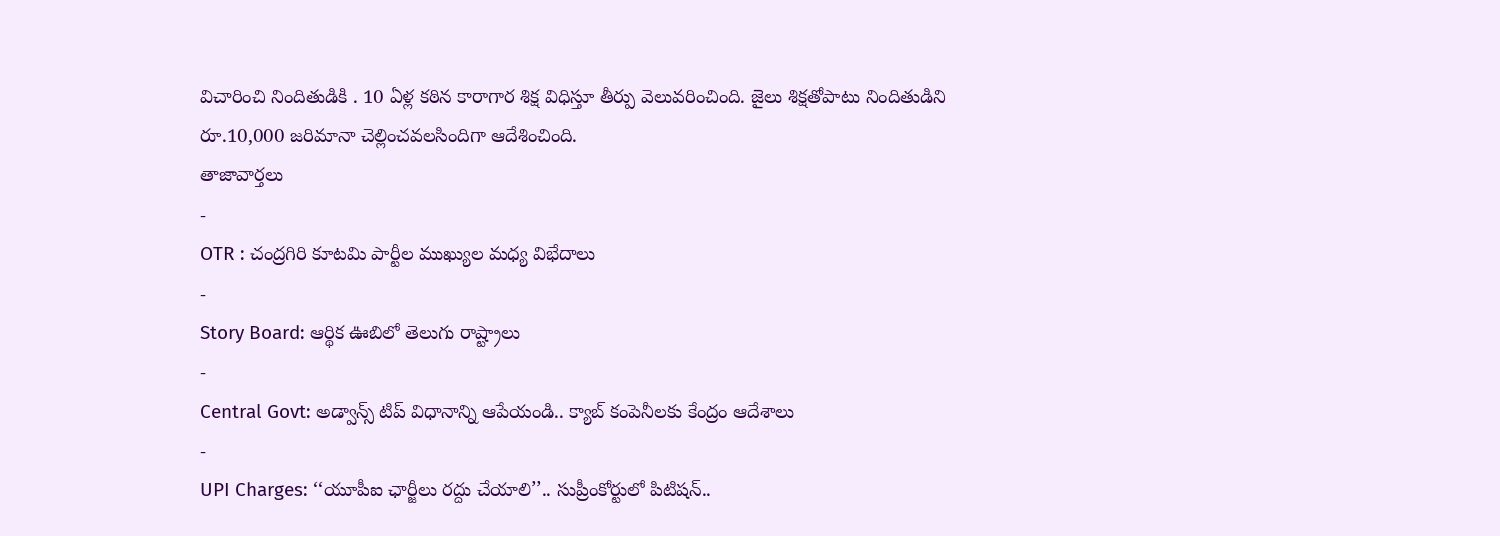విచారించి నిందితుడికి . 10 ఏళ్ల కఠిన కారాగార శిక్ష విధిస్తూ తీర్పు వెలువరించింది. జైలు శిక్షతోపాటు నిందితుడిని రూ.10,000 జరిమానా చెల్లించవలసిందిగా ఆదేశించింది.
తాజావార్తలు
-
OTR : చంద్రగిరి కూటమి పార్టీల ముఖ్యుల మధ్య విభేదాలు
-
Story Board: ఆర్థిక ఊబిలో తెలుగు రాష్ట్రాలు
-
Central Govt: అడ్వాన్స్ టిప్ విధానాన్ని ఆపేయండి.. క్యాబ్ కంపెనీలకు కేంద్రం ఆదేశాలు
-
UPI Charges: ‘‘యూపీఐ ఛార్జీలు రద్దు చేయాలి’’.. సుప్రీంకోర్టులో పిటిషన్..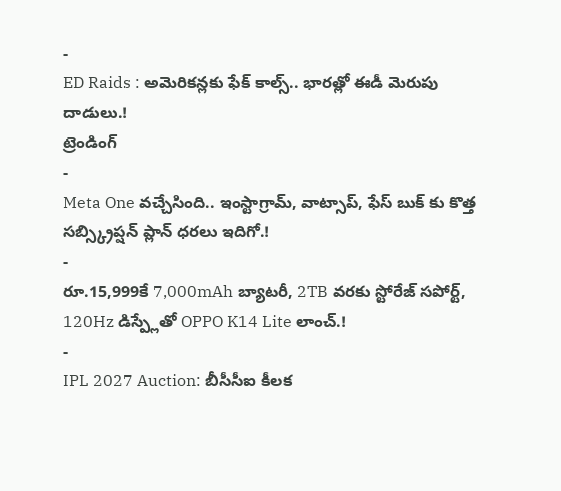-
ED Raids : అమెరికన్లకు ఫేక్ కాల్స్.. భారత్లో ఈడీ మెరుపు దాడులు.!
ట్రెండింగ్
-
Meta One వచ్చేసింది.. ఇంస్టాగ్రామ్, వాట్సాప్, ఫేస్ బుక్ కు కొత్త సబ్స్క్రిప్షన్ ప్లాన్ ధరలు ఇదిగో.!
-
రూ.15,999కే 7,000mAh బ్యాటరీ, 2TB వరకు స్టోరేజ్ సపోర్ట్, 120Hz డిస్ప్లేతో OPPO K14 Lite లాంచ్.!
-
IPL 2027 Auction: బీసీసీఐ కీలక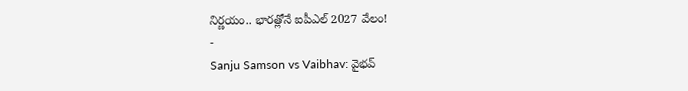నిర్ణయం.. భారత్లోనే ఐపీఎల్ 2027 వేలం!
-
Sanju Samson vs Vaibhav: వైభవ్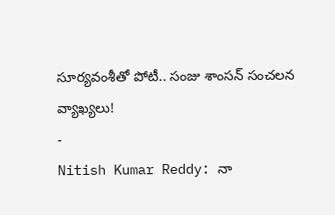సూర్యవంశీతో పోటీ.. సంజు శాంసన్ సంచలన వ్యాఖ్యలు!
-
Nitish Kumar Reddy: నా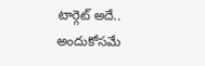టార్గెట్ అదే.. అందుకోసమే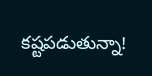కష్టపడుతున్నా!